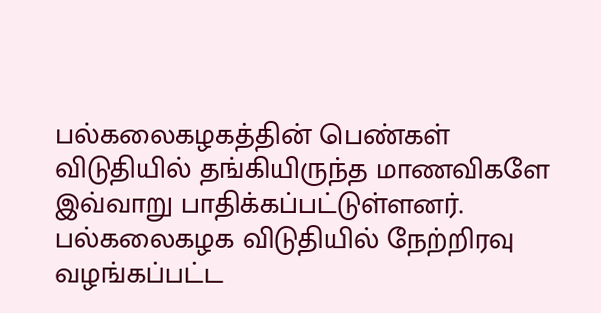பல்கலைகழகத்தின் பெண்கள் விடுதியில் தங்கியிருந்த மாணவிகளே இவ்வாறு பாதிக்கப்பட்டுள்ளனர். பல்கலைகழக விடுதியில் நேற்றிரவு வழங்கப்பட்ட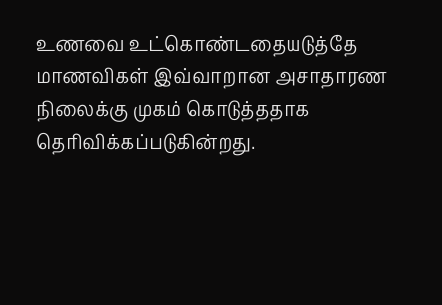உணவை உட்கொண்டதையடுத்தே மாணவிகள் இவ்வாறான அசாதாரண நிலைக்கு முகம் கொடுத்ததாக தெரிவிக்கப்படுகின்றது.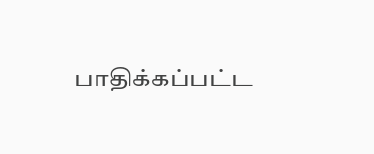பாதிக்கப்பட்ட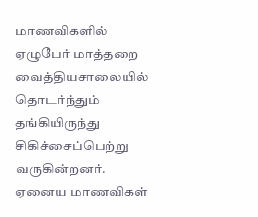மாணவிகளில் ஏழுபேர் மாத்தறை வைத்தியசாலையில் தொடர்ந்தும் தங்கியிருந்து சிகிச்சைப்பெற்று வருகின்றனர். ஏனைய மாணவிகள்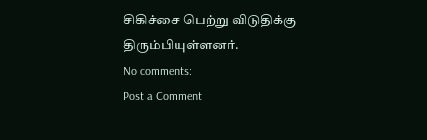சிகிச்சை பெற்று விடுதிக்கு திரும்பியுள்ளனர்.
No comments:
Post a Comment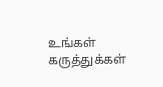உங்கள் கருத்துக்கள்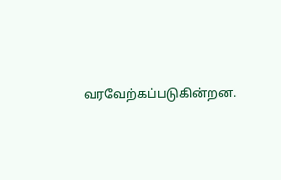வரவேற்கப்படுகின்றன.